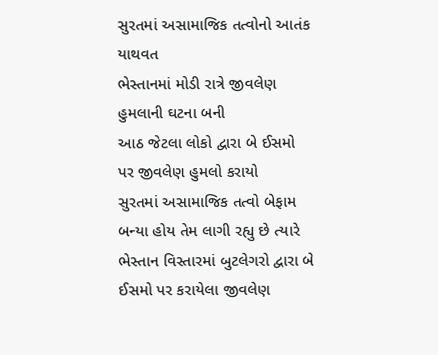સુરતમાં અસામાજિક તત્વોનો આતંક યાથવત
ભેસ્તાનમાં મોડી રાત્રે જીવલેણ હુમલાની ઘટના બની
આઠ જેટલા લોકો દ્વારા બે ઈસમો પર જીવલેણ હુમલો કરાયો
સુરતમાં અસામાજિક તત્વો બેફામ બન્યા હોય તેમ લાગી રહ્યુ છે ત્યારે ભેસ્તાન વિસ્તારમાં બુટલેગરો દ્વારા બે ઈસમો પર કરાયેલા જીવલેણ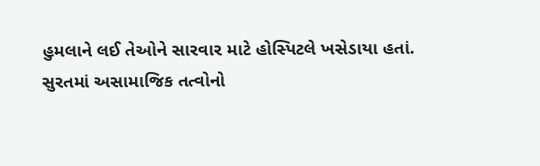હુમલાને લઈ તેઓને સારવાર માટે હોસ્પિટલે ખસેડાયા હતાં.
સુરતમાં અસામાજિક તત્વોનો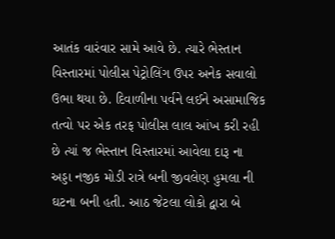આતંક વારંવાર સામે આવે છે. ત્યારે ભેસ્તાન વિસ્તારમાં પોલીસ પેટ્રોલિંગ ઉપર અનેક સવાલો ઉભા થયા છે. દિવાળીના પર્વને લઈને અસામાજિક તત્વો પર એક તરફ પોલીસ લાલ આંખ કરી રહી છે ત્યાં જ ભેસ્તાન વિસ્તારમાં આવેલા દારૂ ના અડ્ડા નજીક મોડી રાત્રે બની જીવલેણ હુમલા ની ઘટના બની હતી. આઠ જેટલા લોકો દ્વારા બે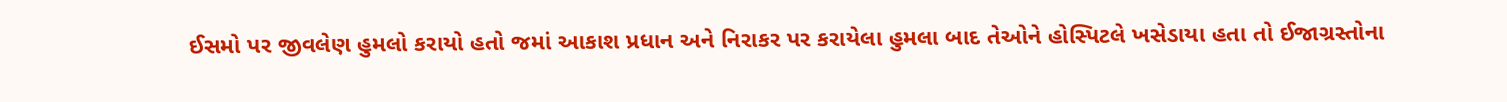ઈસમો પર જીવલેણ હુમલો કરાયો હતો જમાં આકાશ પ્રધાન અને નિરાકર પર કરાયેલા હુમલા બાદ તેઓને હોસ્પિટલે ખસેડાયા હતા તો ઈજાગ્રસ્તોના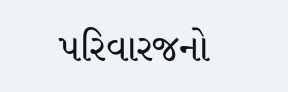પરિવારજનો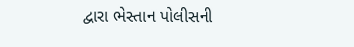દ્વારા ભેસ્તાન પોલીસની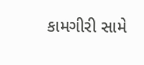કામગીરી સામે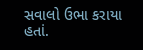સવાલો ઉભા કરાયા હતાં.